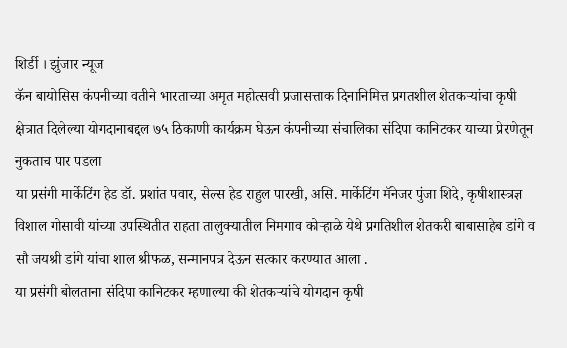शिर्डी । झुंजार न्यूज
कॅन बायोसिस कंपनीच्या वतीने भारताच्या अमृत महोत्सवी प्रजासत्ताक दिनानिमित्त प्रगतशील शेतकऱ्यांचा कृषी क्षेत्रात दिलेल्या योगदानाबद्दल ७५ ठिकाणी कार्यक्रम घेऊन कंपनीच्या संचालिका संदिपा कानिटकर याच्या प्रेरणेतून नुकताच पार पडला
या प्रसंगी मार्केटिंग हेड डॉ. प्रशांत पवार, सेल्स हेड राहुल पारखी, असि. मार्केटिंग मॅनेजर पुंजा शिदे, कृषीशास्त्रज्ञ विशाल गोसावी यांच्या उपस्थितीत राहता तालुक्यातील निमगाव कोऱ्हाळे येथे प्रगतिशील शेतकरी बाबासाहेब डांगे व सौ जयश्री डांगे यांचा शाल श्रीफळ, सन्मानपत्र देऊन सत्कार करण्यात आला .
या प्रसंगी बोलताना संदिपा कानिटकर म्हणाल्या की शेतकऱ्यांचे योगदान कृषी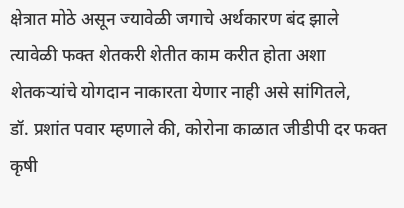क्षेत्रात मोठे असून ज्यावेळी जगाचे अर्थकारण बंद झाले त्यावेळी फक्त शेतकरी शेतीत काम करीत होता अशा शेतकऱ्यांचे योगदान नाकारता येणार नाही असे सांगितले,
डॉ. प्रशांत पवार म्हणाले की, कोरोना काळात जीडीपी दर फक्त कृषी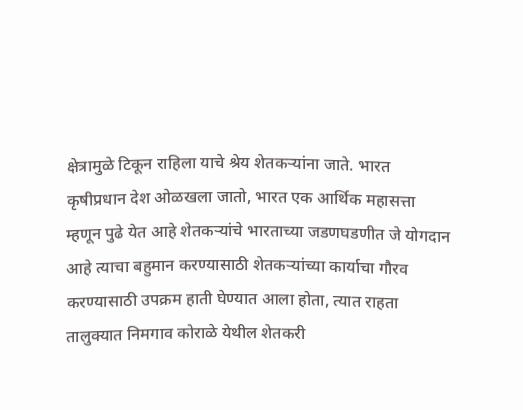क्षेत्रामुळे टिकून राहिला याचे श्रेय शेतकऱ्यांना जाते. भारत कृषीप्रधान देश ओळखला जातो, भारत एक आर्थिक महासत्ता म्हणून पुढे येत आहे शेतकऱ्यांचे भारताच्या जडणघडणीत जे योगदान आहे त्याचा बहुमान करण्यासाठी शेतकऱ्यांच्या कार्याचा गौरव करण्यासाठी उपक्रम हाती घेण्यात आला होता, त्यात राहता तालुक्यात निमगाव कोराळे येथील शेतकरी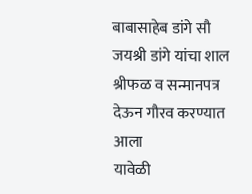बाबासाहेब डांगे सौ जयश्री डांगे यांचा शाल श्रीफळ व सन्मानपत्र देऊन गौरव करण्यात आला
यावेळी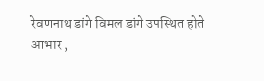रेवणनाथ डांगे विमल डांगे उपस्थित होते
आभार ,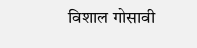विशाल गोसावी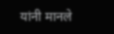यांनी मानले